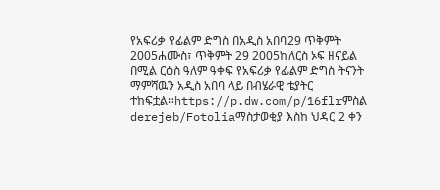የአፍሪቃ የፊልም ድግስ በአዲስ አበባ29 ጥቅምት 2005ሐሙስ፣ ጥቅምት 29 2005ከለርስ ኦፍ ዘናይል በሚል ርዕስ ዓለም ዓቀፍ የአፍሪቃ የፊልም ድግስ ትናንት ማምሻዉን አዲስ አበባ ላይ በብሄራዊ ቴያትር ተከፍቷል።https://p.dw.com/p/16flrምስል derejeb/Fotoliaማስታወቂያ እስከ ህዳር 2 ቀን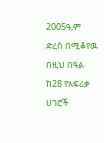2005ዓ,ም ድረስ በሚቆየዉ በዚህ በዓል ከ28 የአፍሪቃ ሀገሮች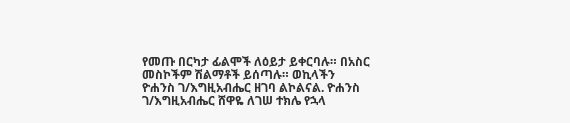የመጡ በርካታ ፊልሞች ለዕይታ ይቀርባሉ። በአስር መስኮችም ሽልማቶች ይሰጣሉ። ወኪላችን ዮሐንስ ገ/እግዚአብሔር ዘገባ ልኮልናል. ዮሐንስ ገ/እግዚአብሔር ሸዋዬ ለገሠ ተክሌ የኋላ